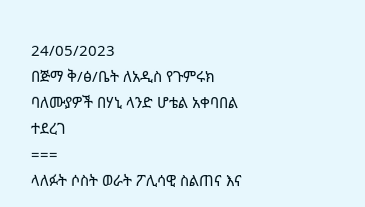24/05/2023
በጅማ ቅ/ፅ/ቤት ለአዲስ የጉምሩክ ባለሙያዎች በሃኒ ላንድ ሆቴል አቀባበል ተደረገ
===
ላለፉት ሶስት ወራት ፖሊሳዊ ስልጠና እና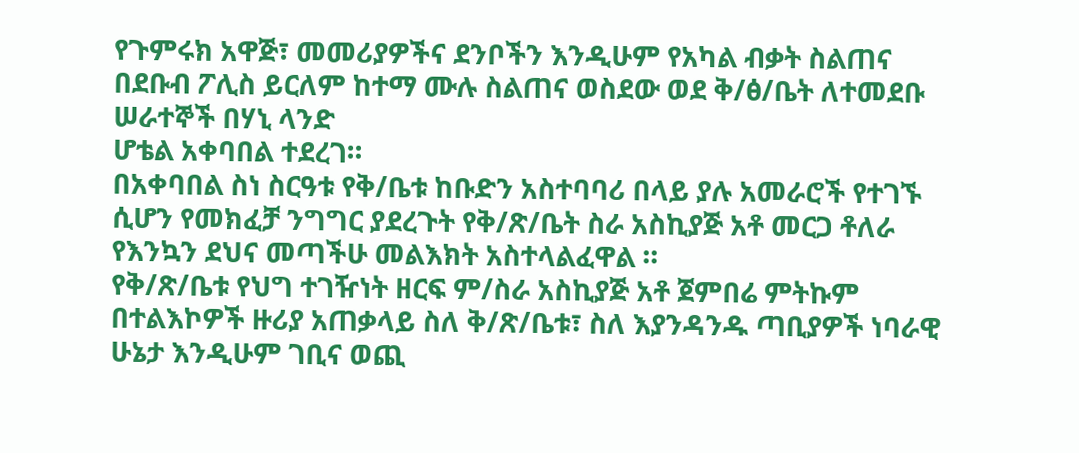የጉምሩክ አዋጅ፣ መመሪያዎችና ደንቦችን እንዲሁም የአካል ብቃት ስልጠና በደቡብ ፖሊስ ይርለም ከተማ ሙሉ ስልጠና ወስደው ወደ ቅ/ፅ/ቤት ለተመደቡ ሠራተኞች በሃኒ ላንድ
ሆቴል አቀባበል ተደረገ።
በአቀባበል ስነ ስርዓቱ የቅ/ቤቱ ከቡድን አስተባባሪ በላይ ያሉ አመራሮች የተገኙ ሲሆን የመክፈቻ ንግግር ያደረጉት የቅ/ጽ/ቤት ስራ አስኪያጅ አቶ መርጋ ቶለራ የእንኳን ደህና መጣችሁ መልእክት አስተላልፈዋል ።
የቅ/ጽ/ቤቱ የህግ ተገዥነት ዘርፍ ም/ስራ አስኪያጅ አቶ ጀምበሬ ምትኩም በተልእኮዎች ዙሪያ አጠቃላይ ስለ ቅ/ጽ/ቤቱ፣ ስለ እያንዳንዱ ጣቢያዎች ነባራዊ ሁኔታ እንዲሁም ገቢና ወጪ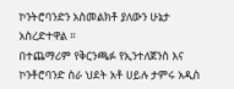ኮንትሮባንድን አስመልክቶ ያለውን ሁኔታ አስረድተዋል ።
በተጨማሪም የቅርንጫፉ የኢንተለጀንስ እና ኮንቶሮባንድ ስራ ህደት አቶ ሀይሉ ታምሩ አዲስ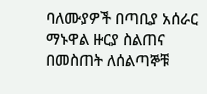ባለሙያዎች በጣቢያ አሰራር ማኑዋል ዙርያ ስልጠና በመስጠት ለሰልጣኞቹ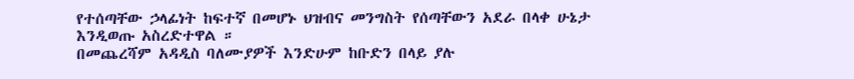የተሰጣቸው ኃላፊነት ከፍተኛ በመሆኑ ህዝብና መንግስት የሰጣቸውን አደራ በላቀ ሁኔታ እንዲወጡ አስረድተዋል ።
በመጨረሻም አዳዲስ ባለሙያዎች እንድሁም ከቡድን በላይ ያሉ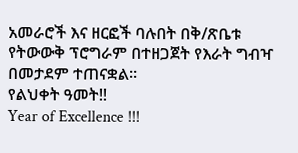አመራሮች እና ዘርፎች ባሉበት በቅ/ጽቤቱ የትውውቅ ፕሮግራም በተዘጋጀት የእራት ግብዣ በመታደም ተጠናቋል።
የልህቀት ዓመት!!
Year of Excellence !!!